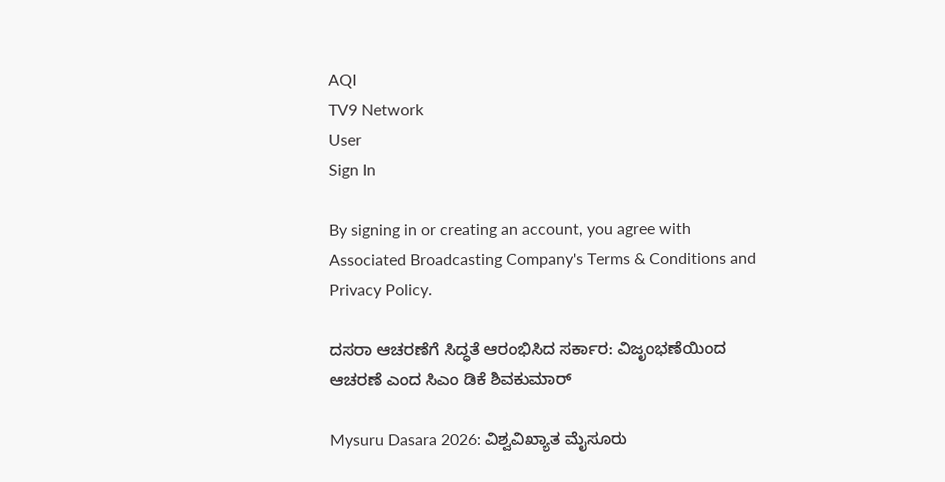AQI
TV9 Network
User
Sign In

By signing in or creating an account, you agree with Associated Broadcasting Company's Terms & Conditions and Privacy Policy.

ದಸರಾ ಆಚರಣೆಗೆ ಸಿದ್ಧತೆ ಆರಂಭಿಸಿದ ಸರ್ಕಾರ: ವಿಜೃಂಭಣೆಯಿಂದ ಆಚರಣೆ ಎಂದ ಸಿಎಂ ಡಿಕೆ ಶಿವಕುಮಾರ್

Mysuru Dasara 2026: ವಿಶ್ವವಿಖ್ಯಾತ ಮೈಸೂರು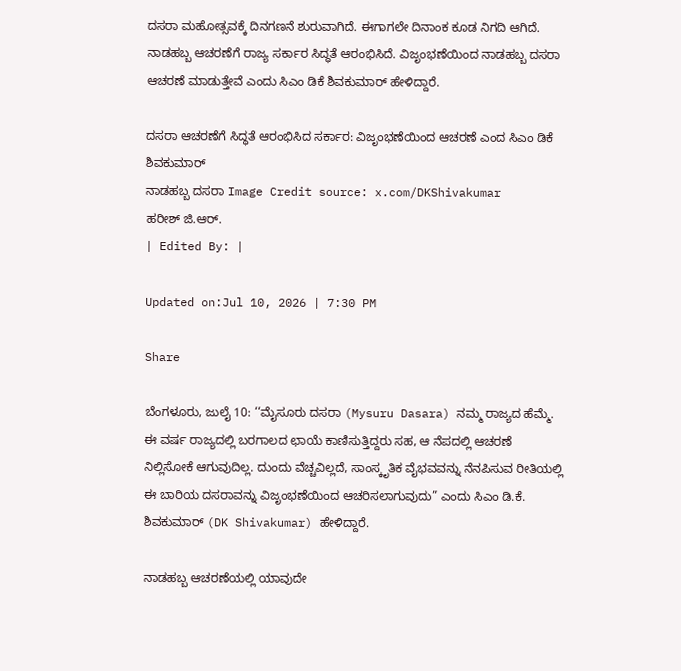ದಸರಾ ಮಹೋತ್ಸವಕ್ಕೆ ದಿನಗಣನೆ ಶುರುವಾಗಿದೆ. ಈಗಾಗಲೇ ದಿನಾಂಕ ಕೂಡ ನಿಗದಿ ಆಗಿದೆ. ನಾಡಹಬ್ಬ ಆಚರಣೆಗೆ ರಾಜ್ಯ ಸರ್ಕಾರ ಸಿದ್ಧತೆ ಆರಂಭಿಸಿದೆ. ವಿಜೃಂಭಣೆಯಿಂದ ನಾಡಹಬ್ಬ ದಸರಾ ಆಚರಣೆ ಮಾಡುತ್ತೇವೆ ಎಂದು ಸಿಎಂ ಡಿಕೆ ಶಿವಕುಮಾರ್ ಹೇಳಿದ್ದಾರೆ.

ದಸರಾ ಆಚರಣೆಗೆ ಸಿದ್ಧತೆ ಆರಂಭಿಸಿದ ಸರ್ಕಾರ: ವಿಜೃಂಭಣೆಯಿಂದ ಆಚರಣೆ ಎಂದ ಸಿಎಂ ಡಿಕೆ ಶಿವಕುಮಾರ್
ನಾಡಹಬ್ಬ ದಸರಾ Image Credit source: x.com/DKShivakumar
ಹರೀಶ್ ಜಿ.ಆರ್.
| Edited By: |

Updated on:Jul 10, 2026 | 7:30 PM

Share

ಬೆಂಗಳೂರು, ಜುಲೈ 10: ‘‘ಮೈಸೂರು ದಸರಾ (Mysuru Dasara) ನಮ್ಮ ರಾಜ್ಯದ ಹೆಮ್ಮೆ. ಈ ವರ್ಷ ರಾಜ್ಯದಲ್ಲಿ ಬರಗಾಲದ ಛಾಯೆ ಕಾಣಿಸುತ್ತಿದ್ದರು ಸಹ, ಆ ನೆಪದಲ್ಲಿ ಆಚರಣೆ ನಿಲ್ಲಿಸೋಕೆ ಆಗುವುದಿಲ್ಲ. ದುಂದು ವೆಚ್ಚವಿಲ್ಲದೆ, ಸಾಂಸ್ಕೃತಿಕ ವೈಭವವನ್ನು ನೆನಪಿಸುವ ರೀತಿಯಲ್ಲಿ ಈ ಬಾರಿಯ ದಸರಾವನ್ನು ವಿಜೃಂಭಣೆಯಿಂದ ಆಚರಿಸಲಾಗುವುದು” ಎಂದು ಸಿಎಂ ಡಿ.ಕೆ. ಶಿವಕುಮಾರ್ (DK Shivakumar) ಹೇಳಿದ್ದಾರೆ.

ನಾಡಹಬ್ಬ ಆಚರಣೆಯಲ್ಲಿ ಯಾವುದೇ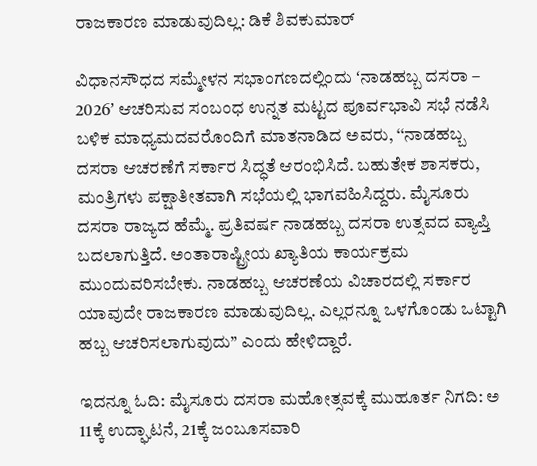ರಾಜಕಾರಣ ಮಾಡುವುದಿಲ್ಲ: ಡಿಕೆ ಶಿವಕುಮಾರ್

ವಿಧಾನಸೌಧದ ಸಮ್ಮೇಳನ ಸಭಾಂಗಣದಲ್ಲಿಂದು ʻನಾಡಹಬ್ಬ ದಸರಾ – 2026ʼ ಆಚರಿಸುವ ಸಂಬಂಧ ಉನ್ನತ ಮಟ್ಟದ ಪೂರ್ವಭಾವಿ ಸಭೆ ನಡೆಸಿ ಬಳಿಕ ಮಾಧ್ಯಮದವರೊಂದಿಗೆ ಮಾತನಾಡಿದ ಅವರು, ‘‘ನಾಡಹಬ್ಬ ದಸರಾ ಆಚರಣೆಗೆ ಸರ್ಕಾರ ಸಿದ್ಧತೆ ಆರಂಭಿಸಿದೆ. ಬಹುತೇಕ ಶಾಸಕರು, ಮಂತ್ರಿಗಳು ಪಕ್ಷಾತೀತವಾಗಿ ಸಭೆಯಲ್ಲಿ ಭಾಗವಹಿಸಿದ್ದರು. ಮೈಸೂರು ದಸರಾ ರಾಜ್ಯದ ಹೆಮ್ಮೆ. ಪ್ರತಿವರ್ಷ ನಾಡಹಬ್ಬ ದಸರಾ ಉತ್ಸವದ ವ್ಯಾಪ್ತಿ ಬದಲಾಗುತ್ತಿದೆ. ಅಂತಾರಾಷ್ಟ್ರೀಯ ಖ್ಯಾತಿಯ ಕಾರ್ಯಕ್ರಮ ಮುಂದುವರಿಸಬೇಕು. ನಾಡಹಬ್ಬ ಆಚರಣೆಯ ವಿಚಾರದಲ್ಲಿ ಸರ್ಕಾರ ಯಾವುದೇ ರಾಜಕಾರಣ ಮಾಡುವುದಿಲ್ಲ. ಎಲ್ಲರನ್ನೂ ಒಳಗೊಂಡು ಒಟ್ಟಾಗಿ ಹಬ್ಬ ಆಚರಿಸಲಾಗುವುದು’’ ಎಂದು ಹೇಳಿದ್ದಾರೆ.

ಇದನ್ನೂ ಓದಿ: ಮೈಸೂರು ದಸರಾ ಮಹೋತ್ಸವಕ್ಕೆ ಮುಹೂರ್ತ ನಿಗದಿ: ಅ 11ಕ್ಕೆ ಉದ್ಘಾಟನೆ, 21ಕ್ಕೆ ಜಂಬೂಸವಾರಿ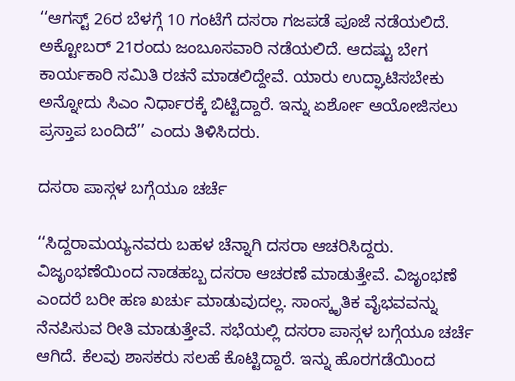‘‘ಆಗಸ್ಟ್ 26ರ ಬೆಳಗ್ಗೆ 10 ಗಂಟೆಗೆ ದಸರಾ ಗಜಪಡೆ ಪೂಜೆ ನಡೆಯಲಿದೆ. ಅಕ್ಟೋಬರ್‌ 21ರಂದು ಜಂಬೂಸವಾರಿ ನಡೆಯಲಿದೆ. ಆದಷ್ಟು ಬೇಗ ಕಾರ್ಯಕಾರಿ ಸಮಿತಿ ರಚನೆ ಮಾಡಲಿದ್ದೇವೆ. ಯಾರು ಉದ್ಘಾಟಿಸಬೇಕು ಅನ್ನೋದು ಸಿಎಂ ನಿರ್ಧಾರಕ್ಕೆ ಬಿಟ್ಟಿದ್ದಾರೆ. ಇನ್ನು ಏರ್ಶೋ ಆಯೋಜಿಸಲು ಪ್ರಸ್ತಾಪ ಬಂದಿದೆ’’ ಎಂದು ತಿಳಿಸಿದರು.

ದಸರಾ ಪಾಸ್ಗಳ ಬಗ್ಗೆಯೂ ಚರ್ಚೆ

‘‘ಸಿದ್ದರಾಮಯ್ಯನವರು ಬಹಳ ಚೆನ್ನಾಗಿ ದಸರಾ ಆಚರಿಸಿದ್ದರು. ವಿಜೃಂಭಣೆಯಿಂದ ನಾಡಹಬ್ಬ ದಸರಾ ಆಚರಣೆ ಮಾಡುತ್ತೇವೆ. ವಿಜೃಂಭಣೆ ಎಂದರೆ ಬರೀ ಹಣ ಖರ್ಚು ಮಾಡುವುದಲ್ಲ. ಸಾಂಸ್ಕೃತಿಕ ವೈಭವವನ್ನು ನೆನಪಿಸುವ ರೀತಿ ಮಾಡುತ್ತೇವೆ. ಸಭೆಯಲ್ಲಿ ದಸರಾ ಪಾಸ್ಗಳ ಬಗ್ಗೆಯೂ ಚರ್ಚೆ ಆಗಿದೆ. ಕೆಲವು ಶಾಸಕರು ಸಲಹೆ ಕೊಟ್ಟಿದ್ದಾರೆ. ಇನ್ನು ಹೊರಗಡೆಯಿಂದ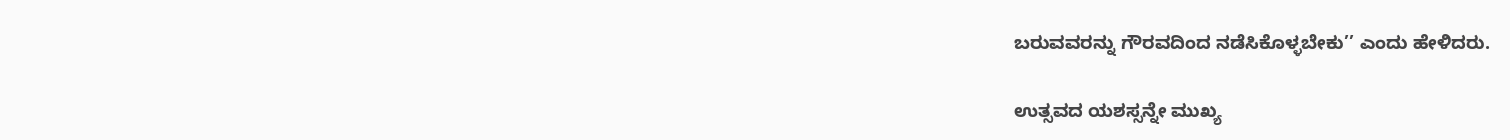ಬರುವವರನ್ನು ಗೌರವದಿಂದ ನಡೆಸಿಕೊಳ್ಳಬೇಕು’’ ಎಂದು ಹೇಳಿದರು.

ಉತ್ಸವದ ಯಶಸ್ಸನ್ನೇ ಮುಖ್ಯ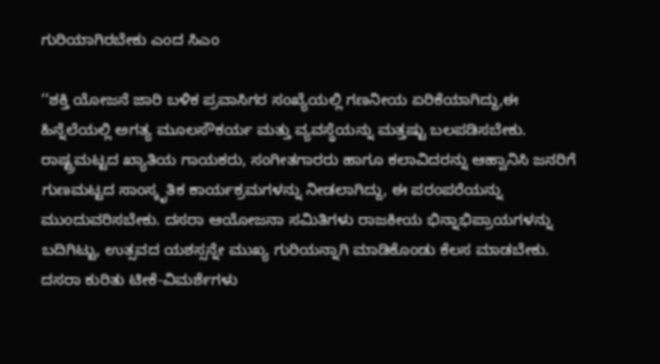ಗುರಿಯಾಗಿರಬೇಕು ಎಂದ ಸಿಎಂ

‘‘ಶಕ್ತಿ ಯೋಜನೆ ಜಾರಿ ಬಳಿಕ ಪ್ರವಾಸಿಗರ ಸಂಖ್ಯೆಯಲ್ಲಿ ಗಣನೀಯ ಏರಿಕೆಯಾಗಿದ್ದು,ಈ ಹಿನ್ನೆಲೆಯಲ್ಲಿ ಅಗತ್ಯ ಮೂಲಸೌಕರ್ಯ ಮತ್ತು ವ್ಯವಸ್ಥೆಯನ್ನು ಮತ್ತಷ್ಟು ಬಲಪಡಿಸಬೇಕು. ರಾಷ್ಟ್ರಮಟ್ಟದ ಖ್ಯಾತಿಯ ಗಾಯಕರು, ಸಂಗೀತಗಾರರು ಹಾಗೂ ಕಲಾವಿದರನ್ನು ಆಹ್ವಾನಿಸಿ ಜನರಿಗೆ ಗುಣಮಟ್ಟದ ಸಾಂಸ್ಕೃತಿಕ ಕಾರ್ಯಕ್ರಮಗಳನ್ನು ನೀಡಲಾಗಿದ್ದು, ಈ ಪರಂಪರೆಯನ್ನು ಮುಂದುವರಿಸಬೇಕು. ದಸರಾ ಆಯೋಜನಾ ಸಮಿತಿಗಳು ರಾಜಕೀಯ ಭಿನ್ನಾಭಿಪ್ರಾಯಗಳನ್ನು ಬದಿಗಿಟ್ಟು, ಉತ್ಸವದ ಯಶಸ್ಸನ್ನೇ ಮುಖ್ಯ ಗುರಿಯನ್ನಾಗಿ ಮಾಡಿಕೊಂಡು ಕೆಲಸ ಮಾಡಬೇಕು. ದಸರಾ ಕುರಿತು ಟೀಕೆ-ವಿಮರ್ಶೆಗಳು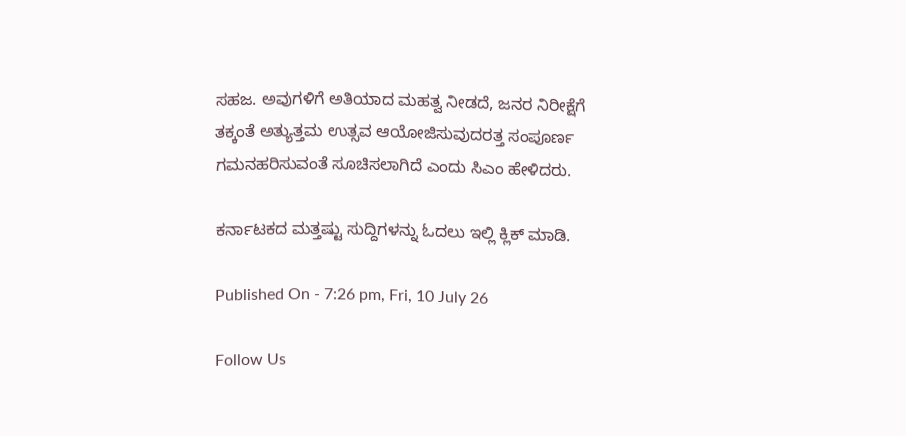ಸಹಜ. ಅವುಗಳಿಗೆ ಅತಿಯಾದ ಮಹತ್ವ ನೀಡದೆ, ಜನರ ನಿರೀಕ್ಷೆಗೆ ತಕ್ಕಂತೆ ಅತ್ಯುತ್ತಮ ಉತ್ಸವ ಆಯೋಜಿಸುವುದರತ್ತ ಸಂಪೂರ್ಣ ಗಮನಹರಿಸುವಂತೆ ಸೂಚಿಸಲಾಗಿದೆ ಎಂದು ಸಿಎಂ ಹೇಳಿದರು.

ಕರ್ನಾಟಕದ ಮತ್ತಷ್ಟು ಸುದ್ದಿಗಳನ್ನು ಓದಲು ಇಲ್ಲಿ ಕ್ಲಿಕ್ ಮಾಡಿ.

Published On - 7:26 pm, Fri, 10 July 26

Follow Us